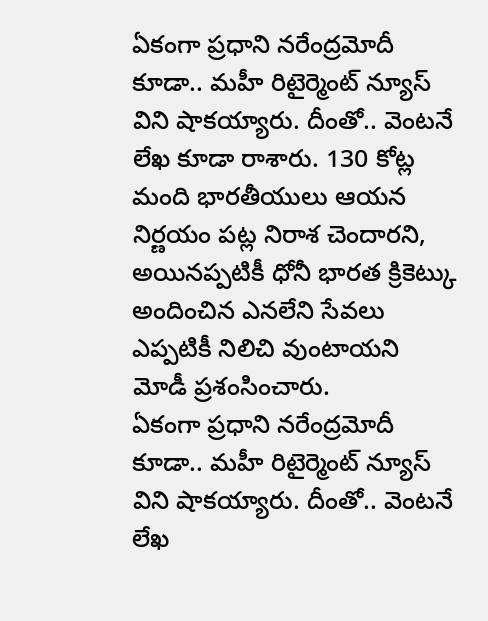ఏకంగా ప్రధాని నరేంద్రమోదీ కూడా.. మహీ రిటైర్మెంట్ న్యూస్ విని షాకయ్యారు. దీంతో.. వెంటనే లేఖ కూడా రాశారు. 130 కోట్ల మంది భారతీయులు ఆయన నిర్ణయం పట్ల నిరాశ చెందారని, అయినప్పటికీ ధోనీ భారత క్రికెట్కు అందించిన ఎనలేని సేవలు ఎప్పటికీ నిలిచి వుంటాయని మోడీ ప్రశంసించారు.
ఏకంగా ప్రధాని నరేంద్రమోదీ కూడా.. మహీ రిటైర్మెంట్ న్యూస్ విని షాకయ్యారు. దీంతో.. వెంటనే లేఖ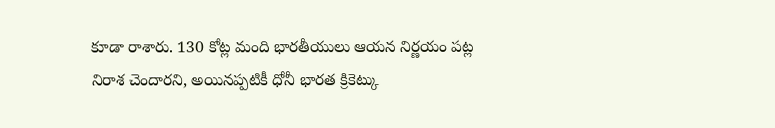కూడా రాశారు. 130 కోట్ల మంది భారతీయులు ఆయన నిర్ణయం పట్ల నిరాశ చెందారని, అయినప్పటికీ ధోనీ భారత క్రికెట్కు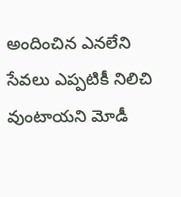అందించిన ఎనలేని సేవలు ఎప్పటికీ నిలిచి వుంటాయని మోడీ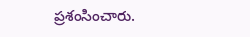ప్రశంసించారు.